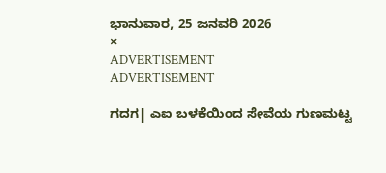ಭಾನುವಾರ, 25 ಜನವರಿ 2026
×
ADVERTISEMENT
ADVERTISEMENT

ಗದಗ| ಎಐ ಬಳಕೆಯಿಂದ ಸೇವೆಯ ಗುಣಮಟ್ಟ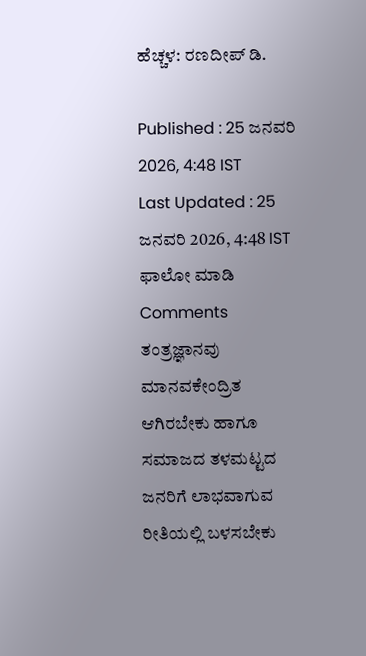ಹೆಚ್ಚಳ: ರಣದೀಪ್‌ ಡಿ.

Published : 25 ಜನವರಿ 2026, 4:48 IST
Last Updated : 25 ಜನವರಿ 2026, 4:48 IST
ಫಾಲೋ ಮಾಡಿ
Comments
ತಂತ್ರಜ್ಞಾನವು ಮಾನವಕೇಂದ್ರಿತ ಆಗಿರಬೇಕು ಹಾಗೂ ಸಮಾಜದ ತಳಮಟ್ಟದ ಜನರಿಗೆ ಲಾಭವಾಗುವ ರೀತಿಯಲ್ಲಿ ಬಳಸಬೇಕು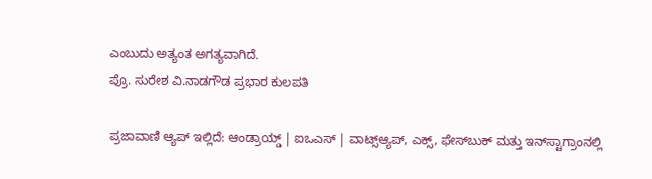ಎಂಬುದು ಅತ್ಯಂತ ಅಗತ್ಯವಾಗಿದೆ.
ಪ್ರೊ. ಸುರೇಶ ವಿ.ನಾಡಗೌಡ ಪ್ರಭಾರ ಕುಲಪತಿ

ಪ್ರಜಾವಾಣಿ ಆ್ಯಪ್ ಇಲ್ಲಿದೆ: ಆಂಡ್ರಾಯ್ಡ್ | ಐಒಎಸ್ | ವಾಟ್ಸ್ಆ್ಯಪ್, ಎಕ್ಸ್, ಫೇಸ್‌ಬುಕ್ ಮತ್ತು ಇನ್‌ಸ್ಟಾಗ್ರಾಂನಲ್ಲಿ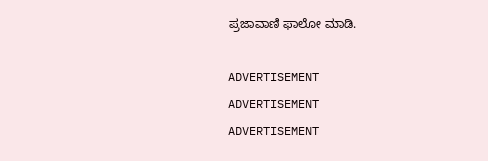ಪ್ರಜಾವಾಣಿ ಫಾಲೋ ಮಾಡಿ.

ADVERTISEMENT
ADVERTISEMENT
ADVERTISEMENT